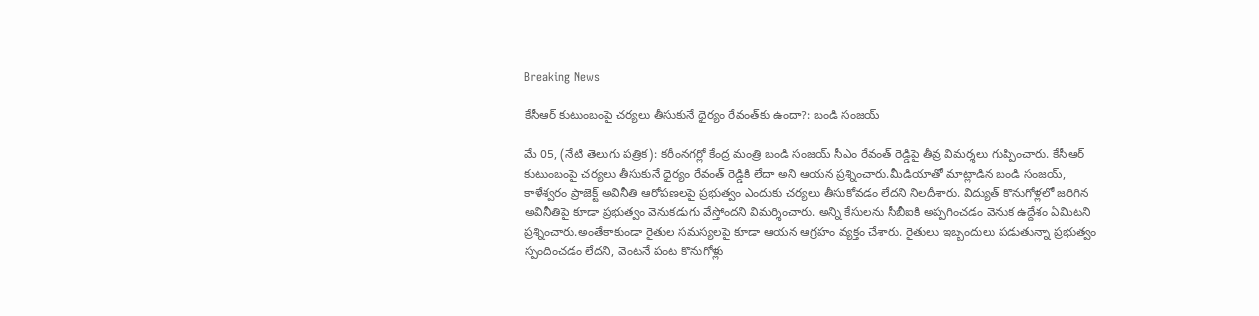Breaking News

కేసీఆర్ కుటుంబంపై చర్యలు తీసుకునే ధైర్యం రేవంత్‌కు ఉందా?: బండి సంజయ్

మే 05, (నేటి తెలుగు పత్రిక): కరీంనగర్లో కేంద్ర మంత్రి బండి సంజయ్ సీఎం రేవంత్ రెడ్డిపై తీవ్ర విమర్శలు గుప్పించారు. కేసీఆర్ కుటుంబంపై చర్యలు తీసుకునే ధైర్యం రేవంత్ రెడ్డికి లేదా అని ఆయన ప్రశ్నించారు.మీడియాతో మాట్లాడిన బండి సంజయ్, కాళేశ్వరం ప్రాజెక్ట్ అవినీతి ఆరోపణలపై ప్రభుత్వం ఎందుకు చర్యలు తీసుకోవడం లేదని నిలదీశారు. విద్యుత్ కొనుగోళ్లలో జరిగిన అవినీతిపై కూడా ప్రభుత్వం వెనుకడుగు వేస్తోందని విమర్శించారు. అన్ని కేసులను సీబీఐకి అప్పగించడం వెనుక ఉద్దేశం ఏమిటని ప్రశ్నించారు.అంతేకాకుండా రైతుల సమస్యలపై కూడా ఆయన ఆగ్రహం వ్యక్తం చేశారు. రైతులు ఇబ్బందులు పడుతున్నా ప్రభుత్వం స్పందించడం లేదని, వెంటనే పంట కొనుగోళ్లు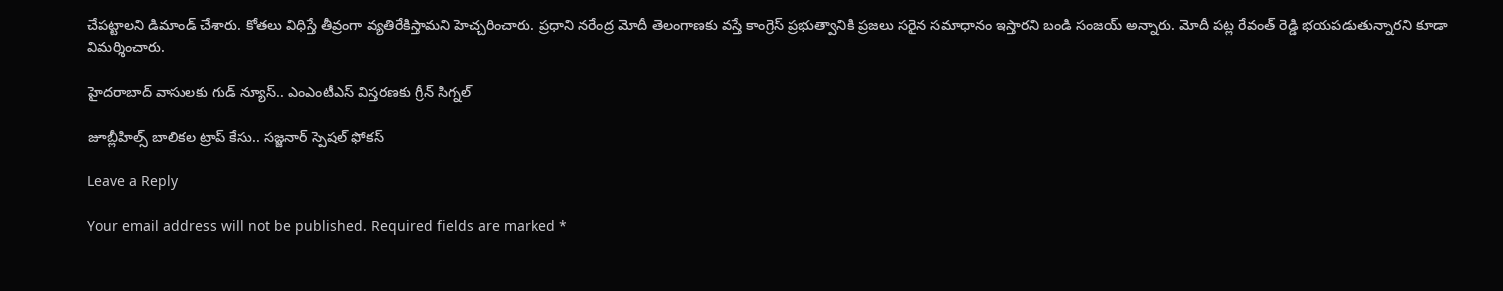చేపట్టాలని డిమాండ్ చేశారు. కోతలు విధిస్తే తీవ్రంగా వ్యతిరేకిస్తామని హెచ్చరించారు. ప్రధాని నరేంద్ర మోదీ తెలంగాణకు వస్తే కాంగ్రెస్ ప్రభుత్వానికి ప్రజలు సరైన సమాధానం ఇస్తారని బండి సంజయ్ అన్నారు. మోదీ పట్ల రేవంత్ రెడ్డి భయపడుతున్నారని కూడా విమర్శించారు.

హైదరాబాద్ వాసులకు గుడ్ న్యూస్.. ఎంఎంటీఎస్ విస్తరణకు గ్రీన్ సిగ్నల్

జూబ్లీహిల్స్ బాలికల ట్రాప్ కేసు.. సజ్జనార్ స్పెషల్ ఫోకస్

Leave a Reply

Your email address will not be published. Required fields are marked *